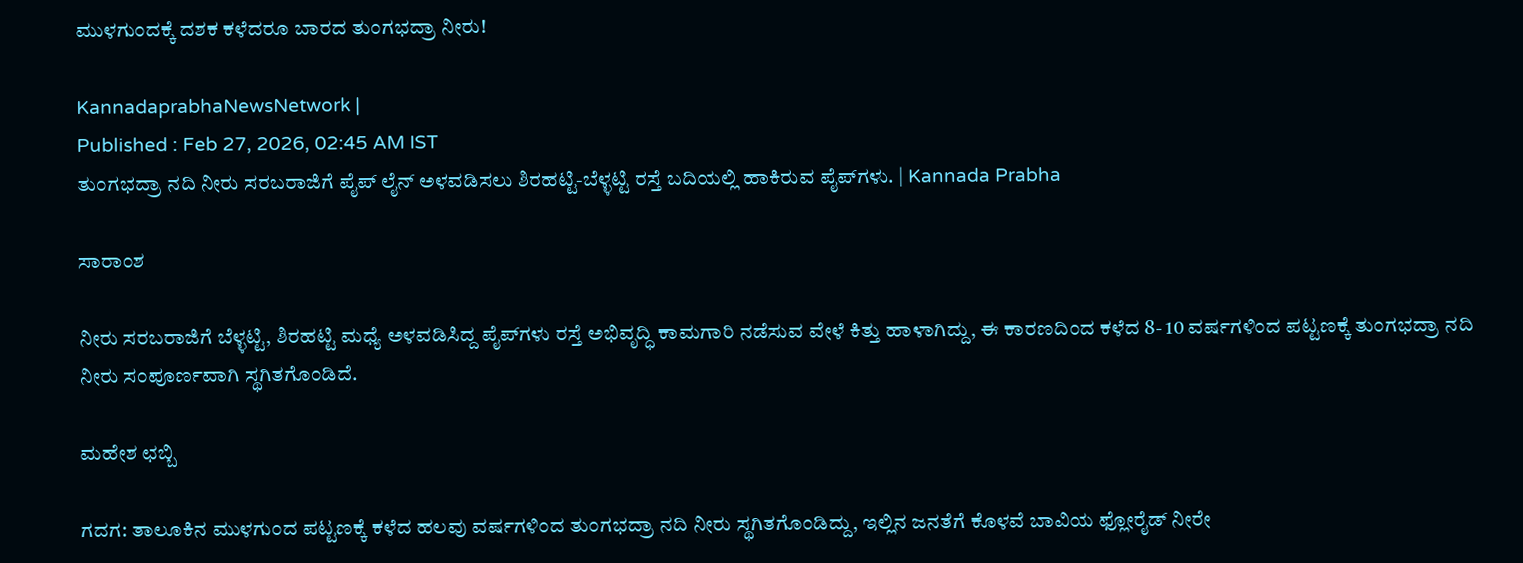ಮುಳಗುಂದಕ್ಕೆ ದಶಕ ಕಳೆದರೂ ಬಾರದ ತುಂಗಭದ್ರಾ ನೀರು!

KannadaprabhaNewsNetwork |
Published : Feb 27, 2026, 02:45 AM IST
ತುಂಗಭದ್ರಾ ನದಿ ನೀರು ಸರಬರಾಜಿಗೆ ಪೈಪ್‌ ಲೈನ್‌ ಅಳವಡಿಸಲು ಶಿರಹಟ್ಟಿ-ಬೆಳ್ಳಟ್ಟಿ ರಸ್ತೆ ಬದಿಯಲ್ಲಿ ಹಾಕಿರುವ ಪೈಪ್‌ಗಳು. | Kannada Prabha

ಸಾರಾಂಶ

ನೀರು ಸರಬರಾಜಿಗೆ ಬೆಳ್ಳಟ್ಟಿ, ಶಿರಹಟ್ಟಿ ಮಧ್ಯೆ ಅಳವಡಿಸಿದ್ದ ಪೈಪ್‌ಗಳು ರಸ್ತೆ ಅಭಿವೃದ್ಧಿ ಕಾಮಗಾರಿ ನಡೆಸುವ ವೇಳೆ ಕಿತ್ತು ಹಾಳಾಗಿದ್ದು, ಈ ಕಾರಣದಿಂದ ಕಳೆದ 8- 10 ವರ್ಷಗಳಿಂದ ಪಟ್ಟಣಕ್ಕೆ ತುಂಗಭದ್ರಾ ನದಿ ನೀರು ಸಂಪೂರ್ಣವಾಗಿ ಸ್ಥಗಿತಗೊಂಡಿದೆ.

ಮಹೇಶ ಛಬ್ಬಿ

ಗದಗ: ತಾಲೂಕಿನ ಮುಳಗುಂದ ಪಟ್ಟಣಕ್ಕೆ ಕಳೆದ ಹಲವು ವರ್ಷಗಳಿಂದ ತುಂಗಭದ್ರಾ ನದಿ ನೀರು ಸ್ಥಗಿತಗೊಂಡಿದ್ದು, ಇಲ್ಲಿನ ಜನತೆಗೆ ಕೊಳವೆ ಬಾವಿಯ ಫ್ಲೋರೈಡ್ ನೀರೇ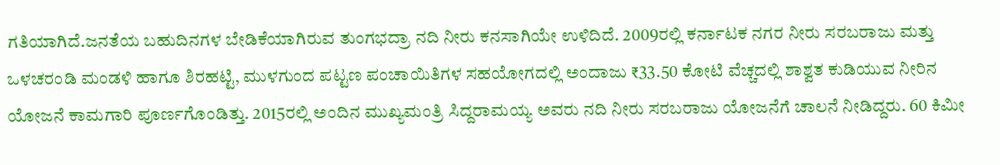ಗತಿಯಾಗಿದೆ.ಜನತೆಯ ಬಹುದಿನಗಳ ಬೇಡಿಕೆಯಾಗಿರುವ ತುಂಗಭದ್ರಾ ನದಿ ನೀರು ಕನಸಾಗಿಯೇ ಉಳಿದಿದೆ. 2009ರಲ್ಲಿ ಕರ್ನಾಟಕ ನಗರ ನೀರು ಸರಬರಾಜು ಮತ್ತು ಒಳಚರಂಡಿ ಮಂಡಳಿ ಹಾಗೂ ಶಿರಹಟ್ಟಿ, ಮುಳಗುಂದ ಪಟ್ಟಣ ಪಂಚಾಯಿತಿಗಳ ಸಹಯೋಗದಲ್ಲಿ ಅಂದಾಜು ₹33.50 ಕೋಟಿ ವೆಚ್ಚದಲ್ಲಿ ಶಾಶ್ವತ ಕುಡಿಯುವ ನೀರಿನ ಯೋಜನೆ ಕಾಮಗಾರಿ ಪೂರ್ಣಗೊಂಡಿತ್ತು. 2015ರಲ್ಲಿ ಅಂದಿನ ಮುಖ್ಯಮಂತ್ರಿ ಸಿದ್ದರಾಮಯ್ಯ ಅವರು ನದಿ ನೀರು ಸರಬರಾಜು ಯೋಜನೆಗೆ ಚಾಲನೆ ನೀಡಿದ್ದರು. 60 ಕಿಮೀ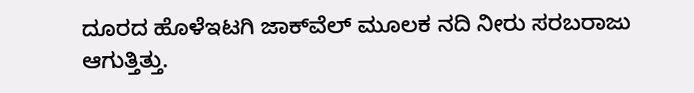ದೂರದ ಹೊಳೆಇಟಗಿ ಜಾಕ್‌ವೆಲ್ ಮೂಲಕ ನದಿ ನೀರು ಸರಬರಾಜು ಆಗುತ್ತಿತ್ತು.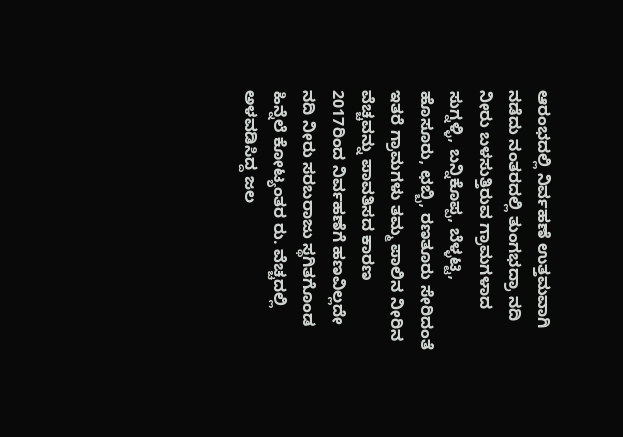ಆರಂಭದಲ್ಲಿ ನಿರ್ವಹಣೆ ಉತ್ತಮವಾಗಿ ನಡೆದು ನಂತರದಲ್ಲಿ ತುಂಗಭದ್ರಾ ನದಿ ನೀರು ಬಳಸುತ್ತಿರುವ ಗ್ರಾಮಗಳಾದ ಸುಗ್ನಳ್ಳಿ, ಬನ್ನಿಕೊಪ್ಪ, ಬೆಳ್ಳಟ್ಟಿ, ಹೊಸೂರು, ಛಬ್ಬಿ, ರಣತೂರು ಸೇರಿದಂತೆ ಇತರೆ ಗ್ರಾಮಗಳು ತಮ್ಮ ಪಾಲಿನ ನೀರಿನ ವೆಚ್ಚವನ್ನು ಪಾವತಿಸದ ಕಾರಣ 2017ರಿಂದ ನಿರ್ವಹಣೆಗೆ ಹಣವಿಲ್ಲದೇ ನದಿ ನೀರು ಸರಬರಾಜು ಸ್ಥಗಿತಗೊಂಡ ಹಿನ್ನೆಲೆ ಕೋಟ್ಯಂತರ ರು. ವೆಚ್ಚದಲ್ಲಿ ಅಳವಡಿಸಿದ್ದ ಜಲ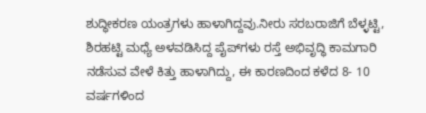ಶುದ್ಧೀಕರಣ ಯಂತ್ರಗಳು ಹಾಳಾಗಿದ್ದವು.ನೀರು ಸರಬರಾಜಿಗೆ ಬೆಳ್ಳಟ್ಟಿ, ಶಿರಹಟ್ಟಿ ಮಧ್ಯೆ ಅಳವಡಿಸಿದ್ದ ಪೈಪ್‌ಗಳು ರಸ್ತೆ ಅಭಿವೃದ್ಧಿ ಕಾಮಗಾರಿ ನಡೆಸುವ ವೇಳೆ ಕಿತ್ತು ಹಾಳಾಗಿದ್ದು, ಈ ಕಾರಣದಿಂದ ಕಳೆದ 8- 10 ವರ್ಷಗಳಿಂದ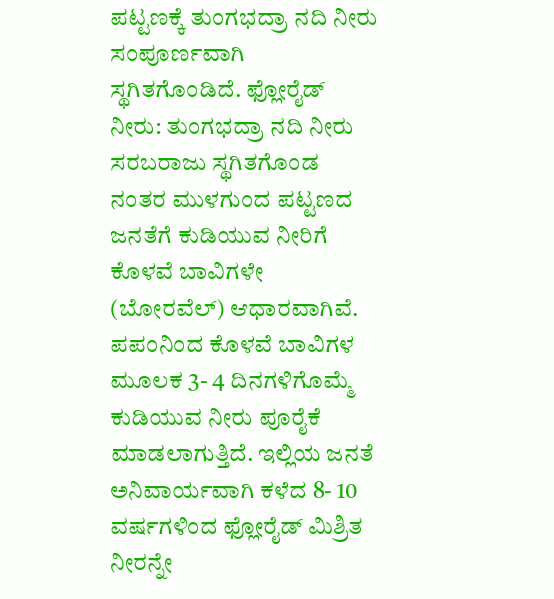ಪಟ್ಟಣಕ್ಕೆ ತುಂಗಭದ್ರಾ ನದಿ ನೀರು ಸಂಪೂರ್ಣವಾಗಿ ಸ್ಥಗಿತಗೊಂಡಿದೆ. ಫ್ಲೋರೈಡ್ ನೀರು: ತುಂಗಭದ್ರಾ ನದಿ ನೀರು ಸರಬರಾಜು ಸ್ಥಗಿತಗೊಂಡ ನಂತರ ಮುಳಗುಂದ ಪಟ್ಟಣದ ಜನತೆಗೆ ಕುಡಿಯುವ ನೀರಿಗೆ ಕೊಳವೆ ಬಾವಿಗಳೇ (ಬೋರವೆಲ್) ಆಧಾರವಾಗಿವೆ. ಪಪಂನಿಂದ ಕೊಳವೆ ಬಾವಿಗಳ ಮೂಲಕ 3- 4 ದಿನಗಳಿಗೊಮ್ಮೆ ಕುಡಿಯುವ ನೀರು ಪೂರೈಕೆ ಮಾಡಲಾಗುತ್ತಿದೆ. ಇಲ್ಲಿಯ ಜನತೆ ಅನಿವಾರ್ಯವಾಗಿ ಕಳೆದ 8- 10 ವರ್ಷಗಳಿಂದ ಫ್ಲೋರೈಡ್‌ ಮಿಶ್ರಿತ ನೀರನ್ನೇ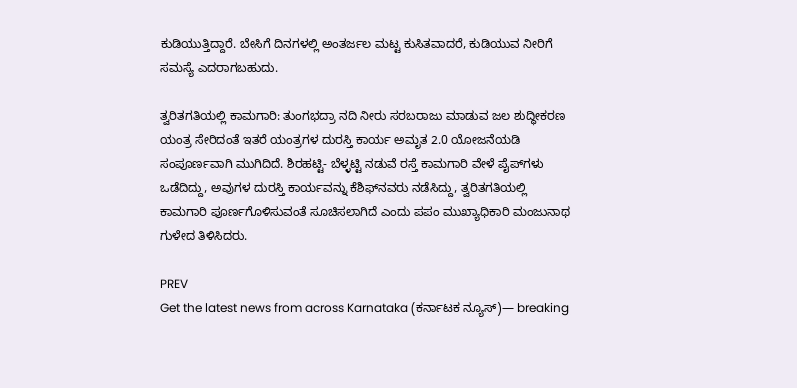ಕುಡಿಯುತ್ತಿದ್ದಾರೆ. ಬೇಸಿಗೆ ದಿನಗಳಲ್ಲಿ ಅಂತರ್ಜಲ ಮಟ್ಟ ಕುಸಿತವಾದರೆ, ಕುಡಿಯುವ ನೀರಿಗೆ ಸಮಸ್ಯೆ ಎದರಾಗಬಹುದು.

ತ್ವರಿತಗತಿಯಲ್ಲಿ ಕಾಮಗಾರಿ: ತುಂಗಭದ್ರಾ ನದಿ ನೀರು ಸರಬರಾಜು ಮಾಡುವ ಜಲ ಶುದ್ಧೀಕರಣ ಯಂತ್ರ ಸೇರಿದಂತೆ ಇತರೆ ಯಂತ್ರಗಳ ದುರಸ್ತಿ ಕಾರ್ಯ ಅಮೃತ 2.0 ಯೋಜನೆಯಡಿ ಸಂಪೂರ್ಣವಾಗಿ ಮುಗಿದಿದೆ. ಶಿರಹಟ್ಟಿ- ಬೆಳ್ಳಟ್ಟಿ ನಡುವೆ ರಸ್ತೆ ಕಾಮಗಾರಿ ವೇಳೆ ಪೈಪ್‌ಗಳು ಒಡೆದಿದ್ದು, ಅವುಗಳ ದುರಸ್ತಿ ಕಾರ್ಯವನ್ನು ಕೆಶಿಫ್‌ನವರು ನಡೆಸಿದ್ದು, ತ್ವರಿತಗತಿಯಲ್ಲಿ ಕಾಮಗಾರಿ ಪೂರ್ಣಗೊಳಿಸುವಂತೆ ಸೂಚಿಸಲಾಗಿದೆ ಎಂದು ಪಪಂ ಮುಖ್ಯಾಧಿಕಾರಿ ಮಂಜುನಾಥ ಗುಳೇದ ತಿಳಿಸಿದರು.

PREV
Get the latest news from across Karnataka (ಕರ್ನಾಟಕ ನ್ಯೂಸ್)— breaking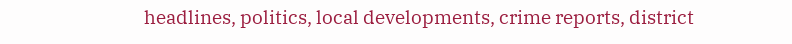headlines, politics, local developments, crime reports, district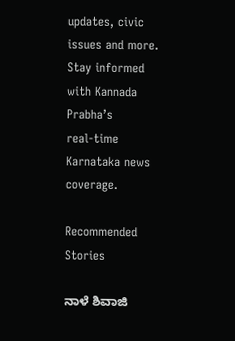updates, civic issues and more. Stay informed with Kannada Prabha’s real‑time Karnataka news coverage.

Recommended Stories

ನಾಳೆ ಶಿವಾಜಿ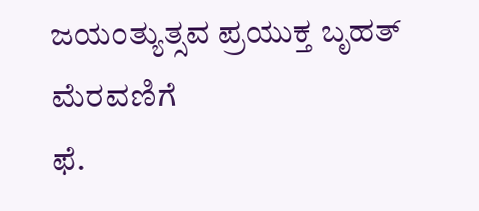ಜಯಂತ್ಯುತ್ಸವ ಪ್ರಯುಕ್ತ ಬೃಹತ್ ಮೆರವಣಿಗೆ
ಫೆ.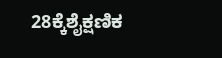28ಕ್ಕೆಶೈಕ್ಷಣಿಕ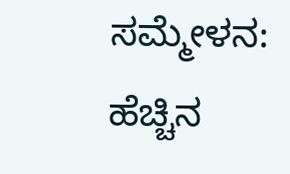ಸಮ್ಮೇಳನ: ಹೆಚ್ಚಿನ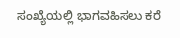ಸಂಖ್ಯೆಯಲ್ಲಿ ಭಾಗವಹಿಸಲು ಕರೆ